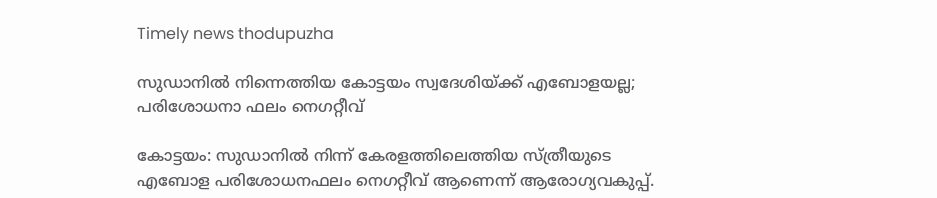Timely news thodupuzha

സുഡാനിൽ നിന്നെത്തിയ കോട്ടയം സ്വദേശിയ്ക്ക് എബോളയല്ല; പരിശോധനാ ഫലം നെഗറ്റീവ്‌

കോട്ടയം: സുഡാനിൽ നിന്ന് കേരളത്തിലെത്തിയ സ്ത്രീയുടെ എബോള പരിശോധനഫലം നെഗറ്റീവ് ആണെന്ന് ആരോഗ്യവകുപ്പ്.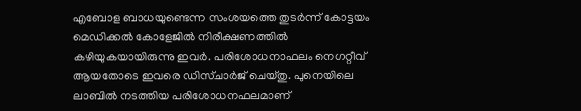എബോള ബാധയുണ്ടെന്ന സംശയത്തെ തുടർന്ന് കോട്ടയം മെഡിക്കൽ കോളേജിൽ നിരീക്ഷണത്തിൽ കഴിയുകയായിരുന്നു ഇവർ. പരിശോധനാഫലം നെഗറ്റീവ് ആയതോടെ ഇവരെ ഡിസ്ചാർജ് ചെയ്തു. പുനെയിലെ ലാബിൽ നടത്തിയ പരിശോധനഫലമാണ്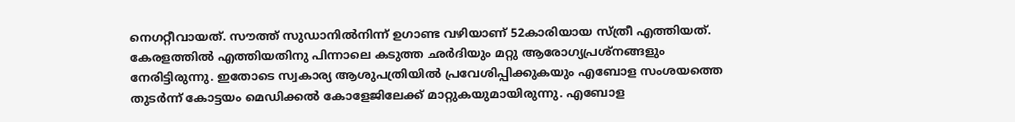നെഗറ്റീവായത്. സൗത്ത് സുഡാനിൽനിന്ന് ഉഗാണ്ട വഴിയാണ് 52കാരിയായ സ്ത്രീ എത്തിയത്. കേരളത്തിൽ എത്തിയതിനു പിന്നാലെ കടുത്ത ഛർദിയും മറ്റു ആരോഗ്യപ്രശ്‌നങ്ങളും നേരിട്ടിരുന്നു. ഇതോടെ സ്വകാര്യ ആശുപത്രിയിൽ പ്രവേശിപ്പിക്കുകയും എബോള സംശയത്തെ തുടർന്ന് കോട്ടയം മെഡിക്കൽ കോളേജിലേക്ക് മാറ്റുകയുമായിരുന്നു. എബോള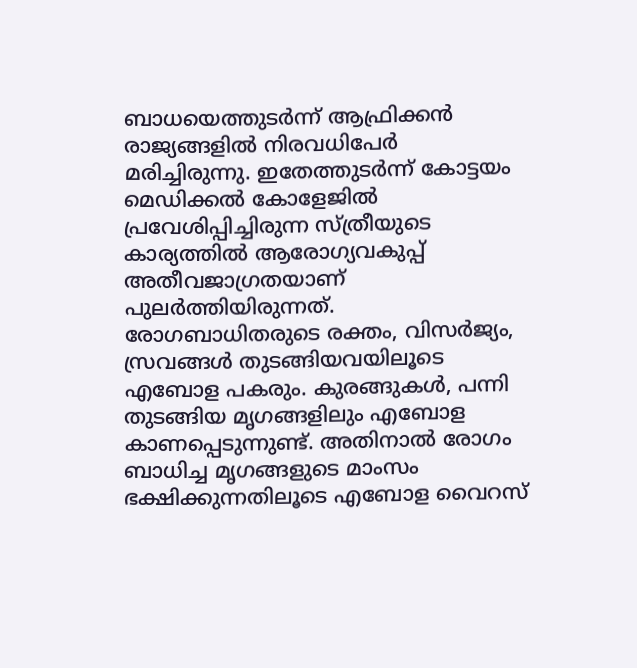ബാധയെത്തുടർന്ന് ആഫ്രിക്കൻ രാജ്യങ്ങളിൽ നിരവധിപേർ മരിച്ചിരുന്നു. ഇതേത്തുടർന്ന് കോട്ടയം മെഡിക്കൽ കോളേജിൽ പ്രവേശിപ്പിച്ചിരുന്ന സ്ത്രീയുടെ കാര്യത്തിൽ ആരോഗ്യവകുപ്പ് അതീവജാഗ്രതയാണ് പുലർത്തിയിരുന്നത്. രോഗബാധിതരുടെ രക്തം, വിസർജ്യം, സ്രവങ്ങൾ തുടങ്ങിയവയിലൂടെ എബോള പകരും. കുരങ്ങുകൾ, പന്നി തുടങ്ങിയ മൃഗങ്ങളിലും എബോള കാണപ്പെടുന്നുണ്ട്. അതിനാൽ രോഗം ബാധിച്ച മൃഗങ്ങളുടെ മാംസം ഭക്ഷിക്കുന്നതിലൂടെ എബോള വൈറസ്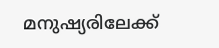മനുഷ്യരിലേക്ക്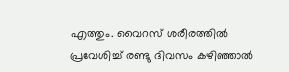എത്തും. വൈറസ് ശരീരത്തിൽ പ്രവേശിച്ച് രണ്ടു ദിവസം കഴിഞ്ഞാൽ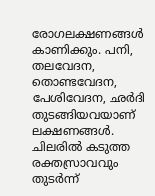രോഗലക്ഷണങ്ങൾ കാണിക്കും. പനി, തലവേദന, തൊണ്ടവേദന, പേശിവേദന, ഛർദി തുടങ്ങിയവയാണ് ലക്ഷണങ്ങൾ. ചിലരിൽ കടുത്ത രക്തസ്രാവവും തുടർന്ന്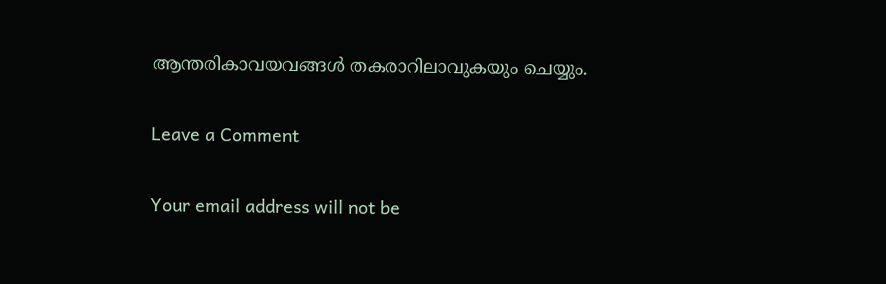ആന്തരികാവയവങ്ങൾ തകരാറിലാവുകയും ചെയ്യും.

Leave a Comment

Your email address will not be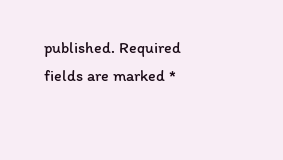published. Required fields are marked *